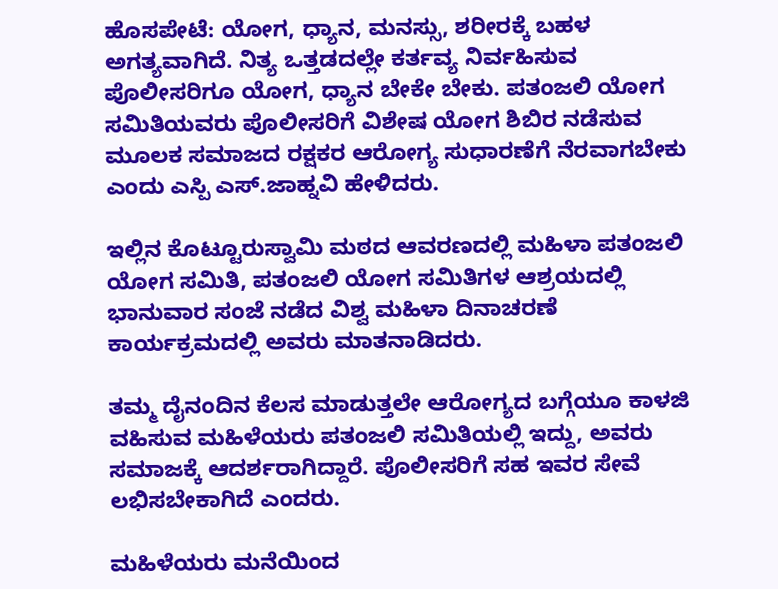ಹೊಸಪೇಟೆ: ಯೋಗ, ಧ್ಯಾನ, ಮನಸ್ಸು, ಶರೀರಕ್ಕೆ ಬಹಳ ಅಗತ್ಯವಾಗಿದೆ. ನಿತ್ಯ ಒತ್ತಡದಲ್ಲೇ ಕರ್ತವ್ಯ ನಿರ್ವಹಿಸುವ ಪೊಲೀಸರಿಗೂ ಯೋಗ, ಧ್ಯಾನ ಬೇಕೇ ಬೇಕು. ಪತಂಜಲಿ ಯೋಗ ಸಮಿತಿಯವರು ಪೊಲೀಸರಿಗೆ ವಿಶೇಷ ಯೋಗ ಶಿಬಿರ ನಡೆಸುವ ಮೂಲಕ ಸಮಾಜದ ರಕ್ಷಕರ ಆರೋಗ್ಯ ಸುಧಾರಣೆಗೆ ನೆರವಾಗಬೇಕು ಎಂದು ಎಸ್ಪಿ ಎಸ್.ಜಾಹ್ನವಿ ಹೇಳಿದರು.

ಇಲ್ಲಿನ ಕೊಟ್ಟೂರುಸ್ವಾಮಿ ಮಠದ ಆವರಣದಲ್ಲಿ ಮಹಿಳಾ ಪತಂಜಲಿ ಯೋಗ ಸಮಿತಿ, ಪತಂಜಲಿ ಯೋಗ ಸಮಿತಿಗಳ ಆಶ್ರಯದಲ್ಲಿ ಭಾನುವಾರ ಸಂಜೆ ನಡೆದ ವಿಶ್ವ ಮಹಿಳಾ ದಿನಾಚರಣೆ ಕಾರ್ಯಕ್ರಮದಲ್ಲಿ ಅವರು ಮಾತನಾಡಿದರು.

ತಮ್ಮ ದೈನಂದಿನ ಕೆಲಸ ಮಾಡುತ್ತಲೇ ಆರೋಗ್ಯದ ಬಗ್ಗೆಯೂ ಕಾಳಜಿ ವಹಿಸುವ ಮಹಿಳೆಯರು ಪತಂಜಲಿ ಸಮಿತಿಯಲ್ಲಿ ಇದ್ದು, ಅವರು ಸಮಾಜಕ್ಕೆ ಆದರ್ಶರಾಗಿದ್ದಾರೆ. ಪೊಲೀಸರಿಗೆ ಸಹ ಇವರ ಸೇವೆ ಲಭಿಸಬೇಕಾಗಿದೆ ಎಂದರು.

ಮಹಿಳೆಯರು ಮನೆಯಿಂದ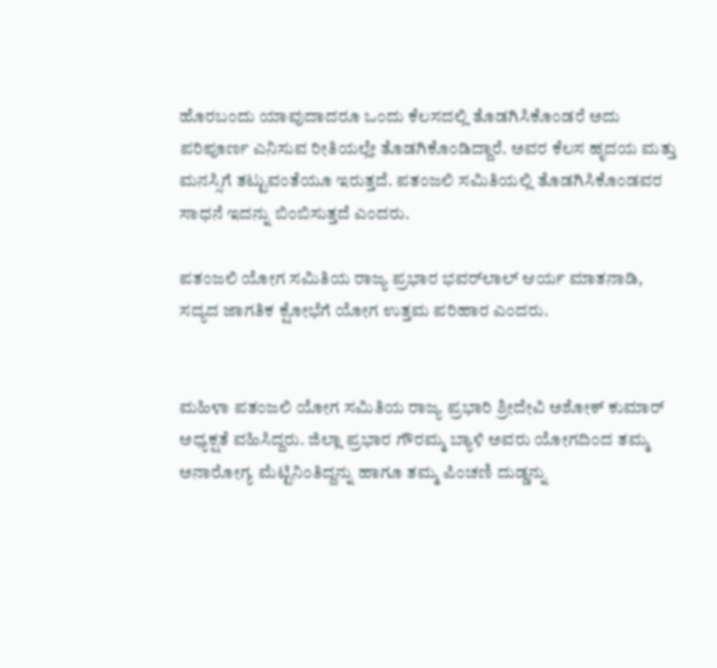ಹೊರಬಂದು ಯಾವುದಾದರೂ ಒಂದು ಕೆಲಸದಲ್ಲಿ ತೊಡಗಿಸಿಕೊಂಡರೆ ಅದು ಪರಿಪೂರ್ಣ ಎನಿಸುವ ರೀತಿಯಲ್ಲೇ ತೊಡಗಿಕೊಂಡಿದ್ದಾರೆ. ಅವರ ಕೆಲಸ ಹೃದಯ ಮತ್ತು ಮನಸ್ಸಿಗೆ ತಟ್ಟುವಂತೆಯೂ ಇರುತ್ತದೆ. ಪತಂಜಲಿ ಸಮಿತಿಯಲ್ಲಿ ತೊಡಗಿಸಿಕೊಂಡವರ ಸಾಧನೆ ಇದನ್ನು ಬಿಂಬಿಸುತ್ತದೆ ಎಂದರು.

ಪತಂಜಲಿ ಯೋಗ ಸಮಿತಿಯ ರಾಜ್ಯ ಪ್ರಭಾರ ಭವರ್‌ಲಾಲ್ ಆರ್ಯ ಮಾತನಾಡಿ, ಸದ್ಯದ ಜಾಗತಿಕ ಕ್ಷೋಭೆಗೆ ಯೋಗ ಉತ್ತಮ ಪರಿಹಾರ ಎಂದರು.


ಮಹಿಳಾ ಪತಂಜಲಿ ಯೋಗ ಸಮಿತಿಯ ರಾಜ್ಯ ಪ್ರಭಾರಿ ಶ್ರೀದೇವಿ ಅಶೋಕ್‌ ಕುಮಾರ್ ಅಧ್ಯಕ್ಷತೆ ವಹಿಸಿದ್ದರು. ಜಿಲ್ಲಾ ಪ್ರಭಾರ ಗೌರಮ್ಮ ಬ್ಯಾಳಿ ಅವರು ಯೋಗದಿಂದ ತಮ್ಮ ಅನಾರೋಗ್ಯ ಮೆಟ್ಟಿನಿಂತಿದ್ದನ್ನು ಹಾಗೂ ತಮ್ಮ ಪಿಂಚಣಿ ದುಡ್ಡನ್ನು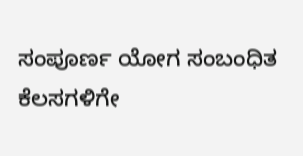ಸಂಪೂರ್ಣ ಯೋಗ ಸಂಬಂಧಿತ ಕೆಲಸಗಳಿಗೇ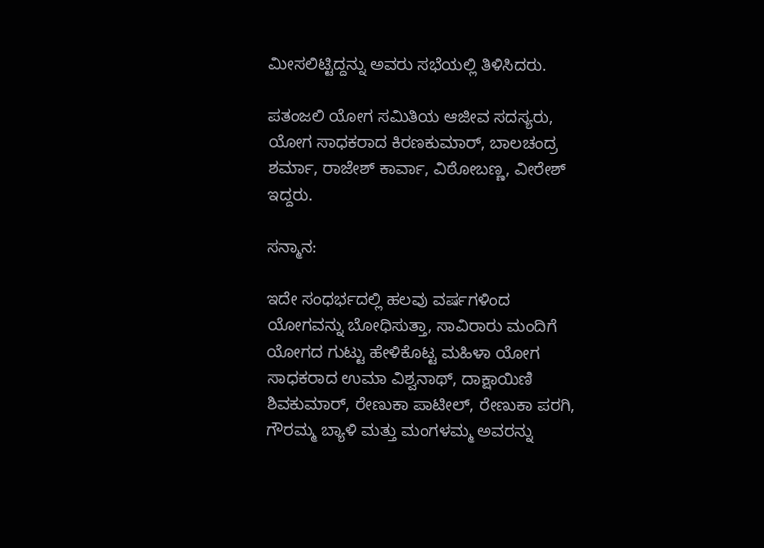ಮೀಸಲಿಟ್ಟಿದ್ದನ್ನು ಅವರು ಸಭೆಯಲ್ಲಿ ತಿಳಿಸಿದರು.

ಪತಂಜಲಿ ಯೋಗ ಸಮಿತಿಯ ಆಜೀವ ಸದಸ್ಯರು, ಯೋಗ ಸಾಧಕರಾದ ಕಿರಣಕುಮಾರ್, ಬಾಲಚಂದ್ರ ಶರ್ಮಾ, ರಾಜೇಶ್ ಕಾರ್ವಾ, ವಿಠೋಬಣ್ಣ, ವೀರೇಶ್‌ ಇದ್ದರು.

ಸನ್ಮಾನ:

ಇದೇ ಸಂಧರ್ಭದಲ್ಲಿ ಹಲವು ವರ್ಷಗಳಿಂದ ಯೋಗವನ್ನು ಬೋಧಿಸುತ್ತಾ, ಸಾವಿರಾರು ಮಂದಿಗೆ ಯೋಗದ ಗುಟ್ಟು ಹೇಳಿಕೊಟ್ಟ ಮಹಿಳಾ ಯೋಗ ಸಾಧಕರಾದ ಉಮಾ ವಿಶ್ವನಾಥ್‌, ದಾಕ್ಷಾಯಿಣಿ ಶಿವಕುಮಾರ್‌, ರೇಣುಕಾ ಪಾಟೀಲ್, ರೇಣುಕಾ ಪರಗಿ, ಗೌರಮ್ಮ ಬ್ಯಾಳಿ ಮತ್ತು ಮಂಗಳಮ್ಮ ಅವರನ್ನು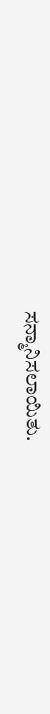ಸನ್ಮಾನಿಸಲಾಯಿತು.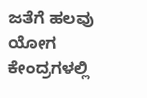ಜತೆಗೆ ಹಲವು ಯೋಗ ಕೇಂದ್ರಗಳಲ್ಲಿ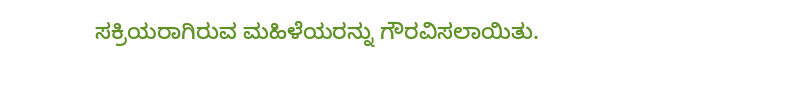ಸಕ್ರಿಯರಾಗಿರುವ ಮಹಿಳೆಯರನ್ನು ಗೌರವಿಸಲಾಯಿತು.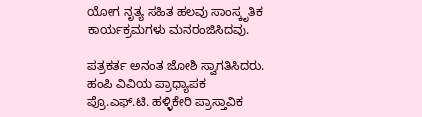ಯೋಗ ನೃತ್ಯ ಸಹಿತ ಹಲವು ಸಾಂಸ್ಕೃತಿಕ ಕಾರ್ಯಕ್ರಮಗಳು ಮನರಂಜಿಸಿದವು.

ಪತ್ರಕರ್ತ ಅನಂತ ಜೋಶಿ ಸ್ವಾಗತಿಸಿದರು. ಹಂಪಿ ವಿವಿಯ ಪ್ರಾಧ್ಯಾಪಕ ಪ್ರೊ.ಎಫ್‌.ಟಿ. ಹಳ್ಳಿಕೇರಿ ಪ್ರಾಸ್ತಾವಿಕ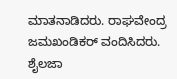ಮಾತನಾಡಿದರು. ರಾಘವೇಂದ್ರ ಜಮಖಂಡಿಕರ್‌ ವಂದಿಸಿದರು. ಶೈಲಜಾ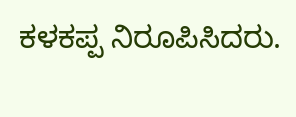ಕಳಕಪ್ಪ ನಿರೂಪಿಸಿದರು.